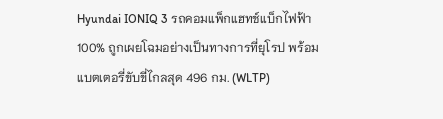Hyundai IONIQ 3 รถคอมแพ็กแฮทช์แบ็กไฟฟ้า 100% ถูกเผยโฉมอย่างเป็นทางการที่ยุโรป พร้อมแบตเตอรี่ขับขี่ไกลสุด 496 กม. (WLTP)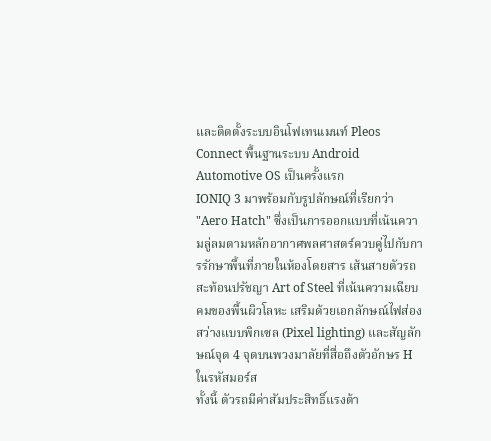และติดตั้งระบบอินโฟเทนเมนท์ Pleos Connect พื้นฐานระบบ Android Automotive OS เป็นครั้งแรก
IONIQ 3 มาพร้อมกับรูปลักษณ์ที่เรียกว่า "Aero Hatch" ซึ่งเป็นการออกแบบที่เน้นความลู่ลมตามหลักอากาศพลศาสตร์ควบคู่ไปกับการรักษาพื้นที่ภายในห้องโดยสาร เส้นสายตัวรถสะท้อนปรัชญา Art of Steel ที่เน้นความเฉียบคมของพื้นผิวโลหะ เสริมด้วยเอกลักษณ์ไฟส่องสว่างแบบพิกเซล (Pixel lighting) และสัญลักษณ์จุด 4 จุดบนพวงมาลัยที่สื่อถึงตัวอักษร H ในรหัสมอร์ส
ทั้งนี้ ตัวรถมีค่าสัมประสิทธิ์แรงต้า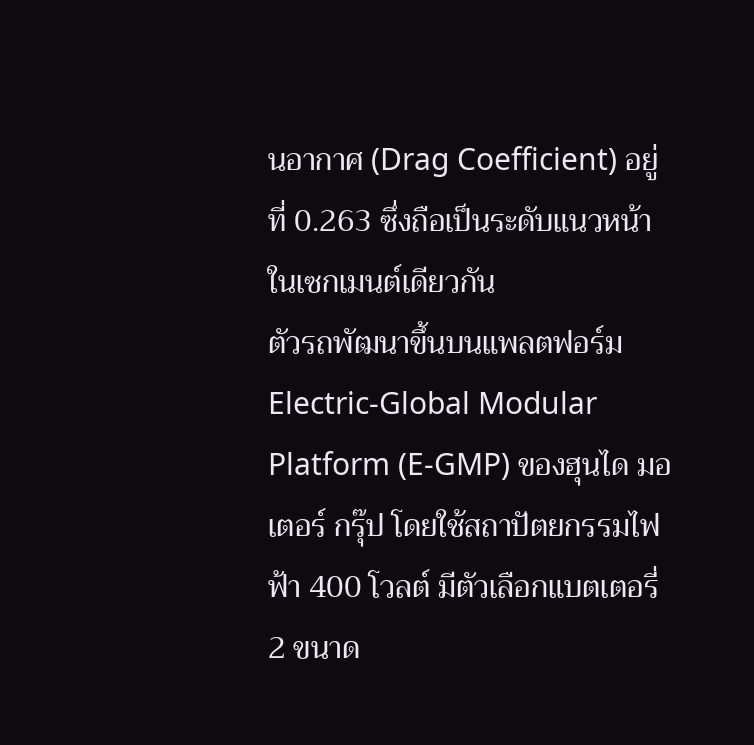นอากาศ (Drag Coefficient) อยู่ที่ 0.263 ซึ่งถือเป็นระดับแนวหน้าในเซกเมนต์เดียวกัน
ตัวรถพัฒนาขึ้นบนแพลตฟอร์ม Electric-Global Modular Platform (E-GMP) ของฮุนได มอเตอร์ กรุ๊ป โดยใช้สถาปัตยกรรมไฟฟ้า 400 โวลต์ มีตัวเลือกแบตเตอรี่ 2 ขนาด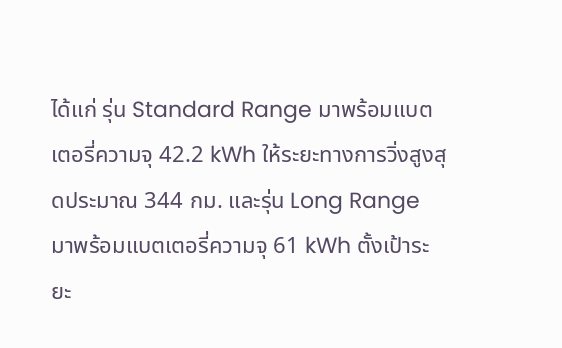ได้แก่ รุ่น Standard Range มาพร้อมแบตเตอรี่ความจุ 42.2 kWh ให้ระยะทางการวิ่งสูงสุดประมาณ 344 กม. และรุ่น Long Range มาพร้อมแบตเตอรี่ความจุ 61 kWh ตั้งเป้าระยะ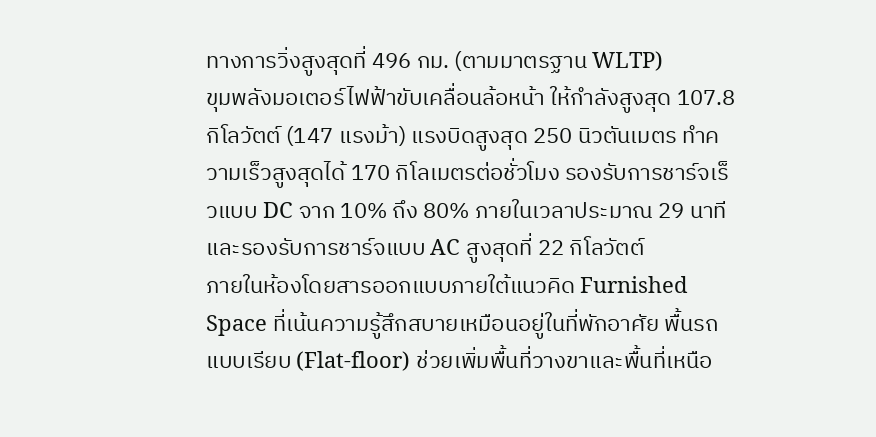ทางการวิ่งสูงสุดที่ 496 กม. (ตามมาตรฐาน WLTP)
ขุมพลังมอเตอร์ไฟฟ้าขับเคลื่อนล้อหน้า ให้กำลังสูงสุด 107.8 กิโลวัตต์ (147 แรงม้า) แรงบิดสูงสุด 250 นิวตันเมตร ทำความเร็วสูงสุดได้ 170 กิโลเมตรต่อชั่วโมง รองรับการชาร์จเร็วแบบ DC จาก 10% ถึง 80% ภายในเวลาประมาณ 29 นาที และรองรับการชาร์จแบบ AC สูงสุดที่ 22 กิโลวัตต์
ภายในห้องโดยสารออกแบบภายใต้แนวคิด Furnished Space ที่เน้นความรู้สึกสบายเหมือนอยู่ในที่พักอาศัย พื้นรถแบบเรียบ (Flat-floor) ช่วยเพิ่มพื้นที่วางขาและพื้นที่เหนือ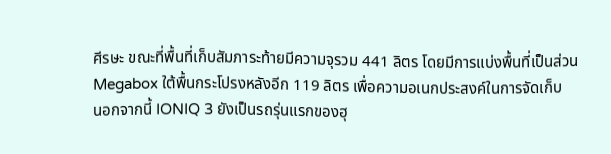ศีรษะ ขณะที่พื้นที่เก็บสัมภาระท้ายมีความจุรวม 441 ลิตร โดยมีการแบ่งพื้นที่เป็นส่วน Megabox ใต้พื้นกระโปรงหลังอีก 119 ลิตร เพื่อความอเนกประสงค์ในการจัดเก็บ
นอกจากนี้ IONIQ 3 ยังเป็นรถรุ่นแรกของฮุ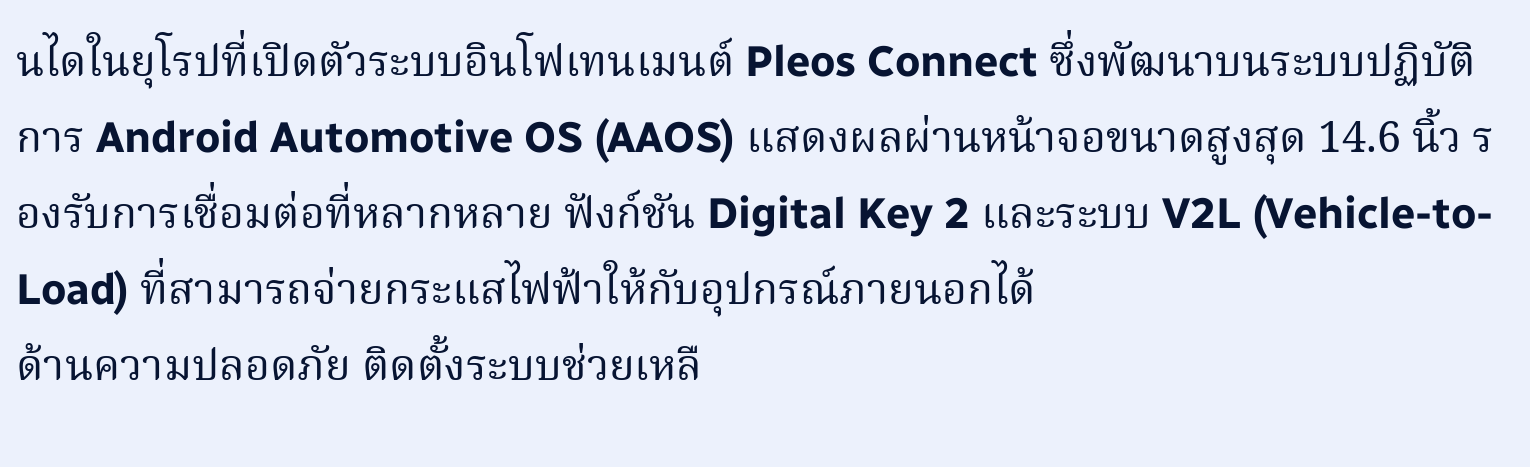นไดในยุโรปที่เปิดตัวระบบอินโฟเทนเมนต์ Pleos Connect ซึ่งพัฒนาบนระบบปฏิบัติการ Android Automotive OS (AAOS) แสดงผลผ่านหน้าจอขนาดสูงสุด 14.6 นิ้ว รองรับการเชื่อมต่อที่หลากหลาย ฟังก์ชัน Digital Key 2 และระบบ V2L (Vehicle-to-Load) ที่สามารถจ่ายกระแสไฟฟ้าให้กับอุปกรณ์ภายนอกได้
ด้านความปลอดภัย ติดตั้งระบบช่วยเหลื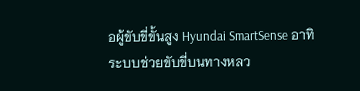อผู้ขับขี่ขั้นสูง Hyundai SmartSense อาทิ ระบบช่วยขับขี่บนทางหลว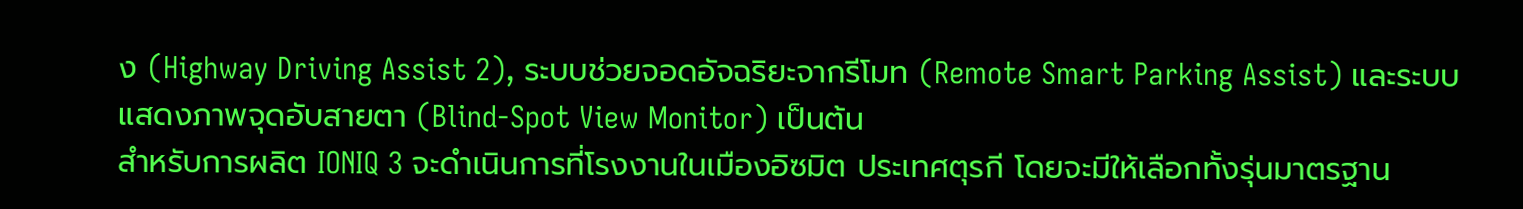ง (Highway Driving Assist 2), ระบบช่วยจอดอัจฉริยะจากรีโมท (Remote Smart Parking Assist) และระบบแสดงภาพจุดอับสายตา (Blind-Spot View Monitor) เป็นต้น
สำหรับการผลิต IONIQ 3 จะดำเนินการที่โรงงานในเมืองอิซมิต ประเทศตุรกี โดยจะมีให้เลือกทั้งรุ่นมาตรฐาน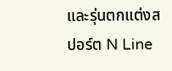และรุ่นตกแต่งสปอร์ต N Line